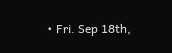• Fri. Sep 18th,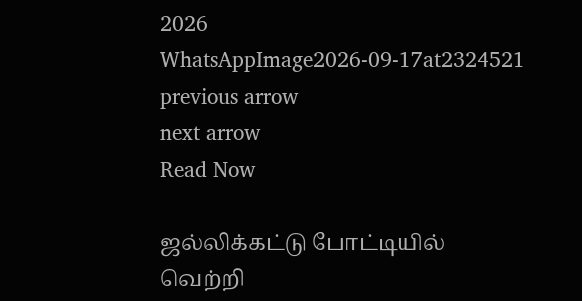2026
WhatsAppImage2026-09-17at2324521
previous arrow
next arrow
Read Now

ஜல்லிக்கட்டு போட்டியில் வெற்றி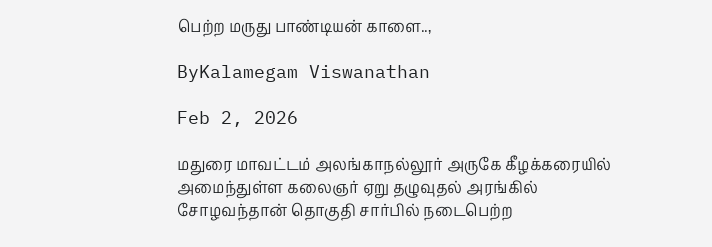பெற்ற மருது பாண்டியன் காளை..,

ByKalamegam Viswanathan

Feb 2, 2026

மதுரை மாவட்டம் அலங்காநல்லூர் அருகே கீழக்கரையில் அமைந்துள்ள கலைஞர் ஏறு தழுவுதல் அரங்கில் சோழவந்தான் தொகுதி சார்பில் நடைபெற்ற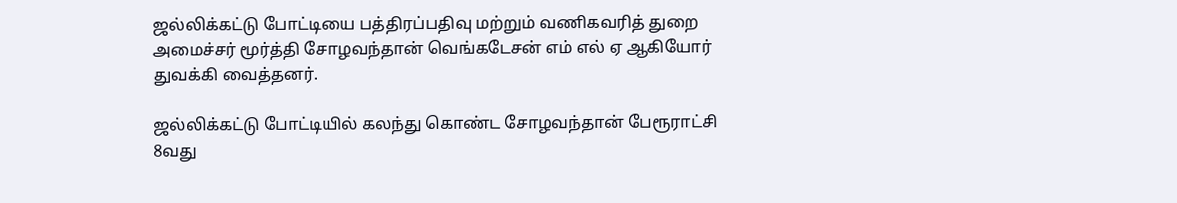ஜல்லிக்கட்டு போட்டியை பத்திரப்பதிவு மற்றும் வணிகவரித் துறை அமைச்சர் மூர்த்தி சோழவந்தான் வெங்கடேசன் எம் எல் ஏ ஆகியோர் துவக்கி வைத்தனர்.

ஜல்லிக்கட்டு போட்டியில் கலந்து கொண்ட சோழவந்தான் பேரூராட்சி 8வது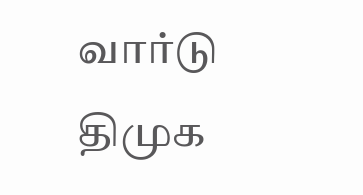வார்டு திமுக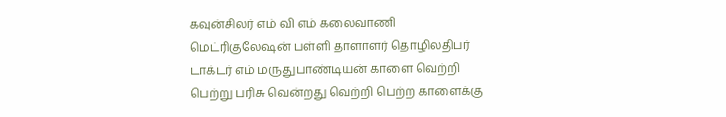கவுன்சிலர் எம் வி எம் கலைவாணி மெட்ரிகுலேஷன் பள்ளி தாளாளர் தொழிலதிபர் டாக்டர் எம் மருதுபாண்டியன் காளை வெற்றி பெற்று பரிசு வென்றது வெற்றி பெற்ற காளைக்கு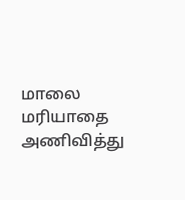மாலை மரியாதை அணிவித்து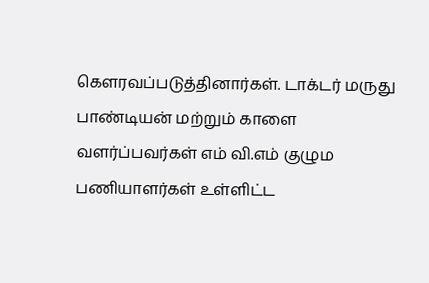கௌரவப்படுத்தினார்கள். டாக்டர் மருது பாண்டியன் மற்றும் காளை வளர்ப்பவர்கள் எம் வி.எம் குழும பணியாளர்கள் உள்ளிட்ட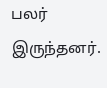பலர் இருந்தனர்.